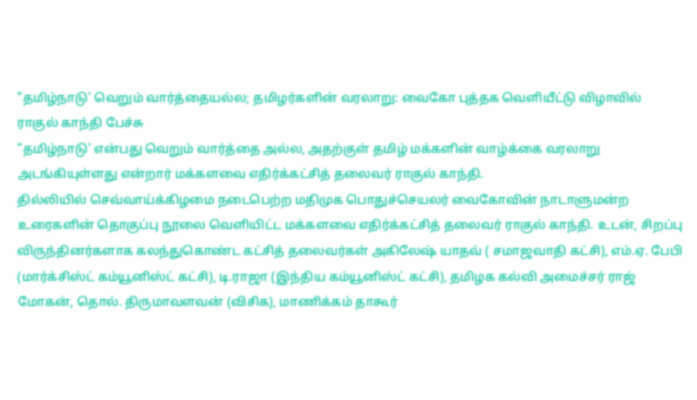"தமிழ்நாடு' வெறும் வார்த்தையல்ல; தமிழர்களின் வரலாறு: வைகோ புத்தக வெளியீட்டு விழாவில் ராகுல் காந்தி பேச்சு
"தமிழ்நாடு' என்பது வெறும் வார்த்தை அல்ல, அதற்குள் தமிழ் மக்களின் வாழ்க்கை வரலாறு அடங்கியுள்ளது என்றார் மக்களவை எதிர்க்கட்சித் தலைவர் ராகுல் காந்தி.
தில்லியில் செவ்வாய்க்கிழமை நடைபெற்ற மதிமுக பொதுச்செயலர் வைகோவின் நாடாளுமன்ற உரைகளின் தொகுப்பு நூலை வெளியிட்ட மக்களவை எதிர்க்கட்சித் தலைவர் ராகுல் காந்தி. உடன், சிறப்பு விருந்தினர்களாக கலந்துகொண்ட கட்சித் தலைவர்கள் அகிலேஷ் யாதவ் ( சமாஜவாதி கட்சி), எம்.ஏ. பேபி (மார்க்சிஸ்ட் கம்யூனிஸ்ட் கட்சி), டி.ராஜா (இந்திய கம்யூனிஸ்ட் கட்சி), தமிழக கல்வி அமைச்சர் ராஜ் மோகன், தொல். திருமாவளவன் (விசிக), மாணிக்கம் தாகூர்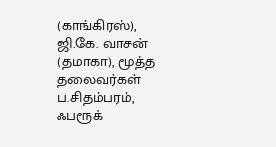(காங்கிரஸ்), ஜி.கே. வாசன் (தமாகா), மூத்த தலைவர்கள் ப.சிதம்பரம், ஃபரூக்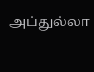அப்துல்லா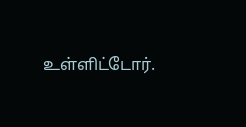உள்ளிட்டோர்.